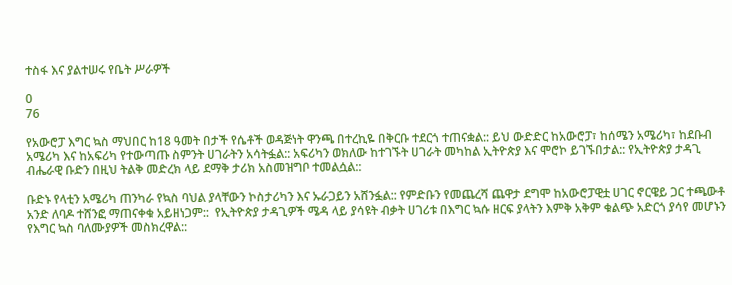ተስፋ እና ያልተሠሩ የቤት ሥራዎች

0
76

የአውሮፓ እግር ኳስ ማህበር ከ18 ዓመት በታች የሴቶች ወዳጅነት ዋንጫ በተረኪዬ በቅርቡ ተደርጎ ተጠናቋል:: ይህ ውድድር ከአውሮፓ፣ ከሰሜን አሜሪካ፣ ከደቡብ አሜሪካ እና ከአፍሪካ የተውጣጡ ስምንት ሀገራትን አሳትፏል:: አፍሪካን ወክለው ከተገኙት ሀገራት መካከል ኢትዮጵያ እና ሞሮኮ ይገኙበታል:: የኢትዮጵያ ታዳጊ ብሔራዊ ቡድን በዚህ ትልቅ መድረክ ላይ ደማቅ ታሪክ አስመዝግቦ ተመልሷል::

ቡድኑ የላቲን አሜሪካ ጠንካራ የኳስ ባህል ያላቸውን ኮስታሪካን እና ኡራጋይን አሸንፏል:: የምድቡን የመጨረሻ ጨዋታ ደግሞ ከአውሮፓዊቷ ሀገር ኖርዌይ ጋር ተጫውቶ አንድ ለባዶ ተሸንፎ ማጠናቀቁ አይዘነጋም::  የኢትዮጵያ ታዳጊዎች ሜዳ ላይ ያሳዩት ብቃት ሀገሪቱ በእግር ኳሱ ዘርፍ ያላትን እምቅ አቅም ቁልጭ አድርጎ ያሳየ መሆኑን የእግር ኳስ ባለሙያዎች መስክረዋል::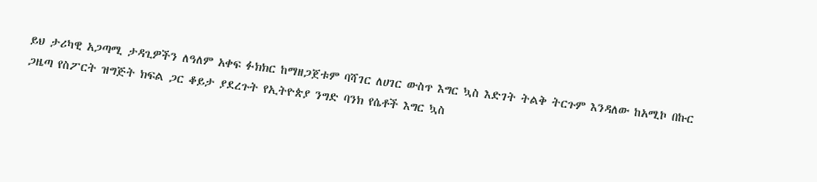ይህ ታሪካዊ አጋጣሚ ታዳጊዎችን ለዓለም አቀፍ ፉክክር ከማዘጋጀቱም ባሻገር ለሀገር ውስጥ እግር ኳስ እድገት ትልቅ ትርጉም እንዳለው ከአሚኮ በኩር ጋዜጣ የስፖርት ዝግጅት ክፍል ጋር ቆይታ ያደረጉት የኢትዮጵያ ንግድ ባንክ የሴቶች እግር ኳስ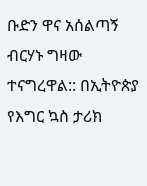ቡድን ዋና አሰልጣኝ ብርሃኑ ግዛው ተናግረዋል:: በኢትዮጵያ የእግር ኳስ ታሪክ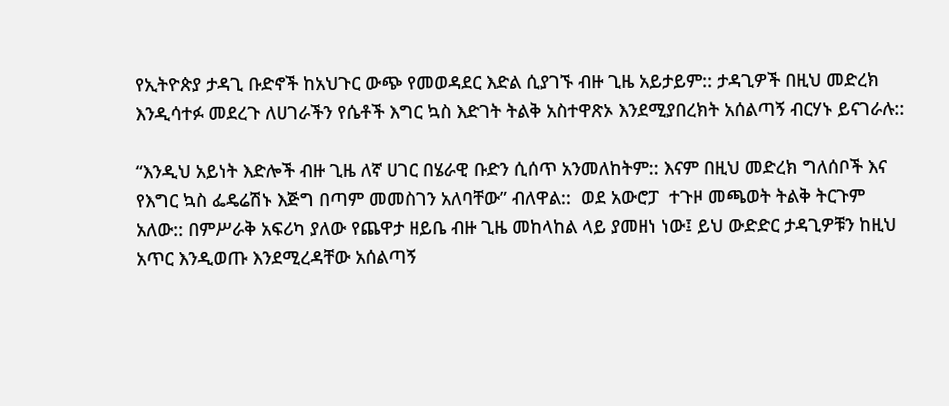የኢትዮጵያ ታዳጊ ቡድኖች ከአህጉር ውጭ የመወዳደር እድል ሲያገኙ ብዙ ጊዜ አይታይም:: ታዳጊዎች በዚህ መድረክ እንዲሳተፉ መደረጉ ለሀገራችን የሴቶች እግር ኳስ እድገት ትልቅ አስተዋጽኦ እንደሚያበረክት አሰልጣኝ ብርሃኑ ይናገራሉ::

“እንዲህ አይነት እድሎች ብዙ ጊዜ ለኛ ሀገር በሄራዊ ቡድን ሲሰጥ አንመለከትም:: እናም በዚህ መድረክ ግለሰቦች እና የእግር ኳስ ፌዴሬሽኑ እጅግ በጣም መመስገን አለባቸው” ብለዋል::  ወደ አውሮፓ  ተጉዞ መጫወት ትልቅ ትርጉም አለው:: በምሥራቅ አፍሪካ ያለው የጨዋታ ዘይቤ ብዙ ጊዜ መከላከል ላይ ያመዘነ ነው፤ ይህ ውድድር ታዳጊዎቹን ከዚህ አጥር እንዲወጡ እንደሚረዳቸው አሰልጣኝ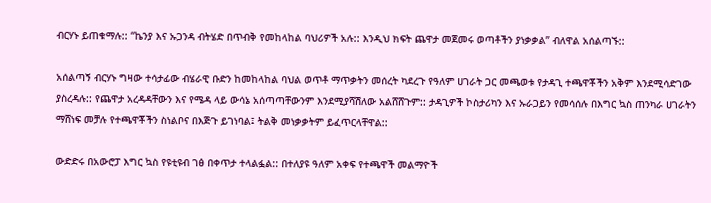ብርሃኑ ይጠቁማሉ:: “ኬንያ እና ኡጋንዳ ብትሄድ በጥብቅ የመከላከል ባህሪዎች አሉ:: እንዲህ ክፍት ጨዋታ መጀመሩ ወጣቶችን ያነቃቃል” ብለዋል አሰልጣኙ::

አሰልጣኝ ብርሃኑ ግዛው ተሳታፊው ብሄራዊ ቡድን ከመከላከል ባህል ወጥቶ ማጥቃትን መሰረት ካደረጉ የዓለም ሀገራት ጋር መጫወቱ የታዳጊ ተጫዋቾችን አቅም እንደሚሳድገው ያስረዳሉ:: የጨዋታ አረዳዳቸውን እና የሜዳ ላይ ውሳኔ አሰጣጣቸውንም እንደሚያሻሽለው አልሸሸጉም:: ታዳጊዎች ኮስታሪካን እና ኡራጋይን የመሳሰሉ በእግር ኳስ ጠንካራ ሀገራትን ማሸነፍ መቻሉ የተጫዋቾችን ስነልቦና በእጅጉ ይገነባል፤ ትልቅ መነቃቃትም ይፈጥርላቸዋል::

ውድድሩ በአውሮፓ እግር ኳስ የዩቲዩብ ገፅ በቀጥታ ተላልፏል:: በተለያዩ ዓለም አቀፍ የተጫዋች መልማዮች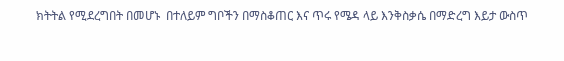ክትትል የሚደረግበት በመሆኑ  በተለይም ግቦችን በማስቆጠር እና ጥሩ የሜዳ ላይ እንቅስቃሴ በማድረግ እይታ ውስጥ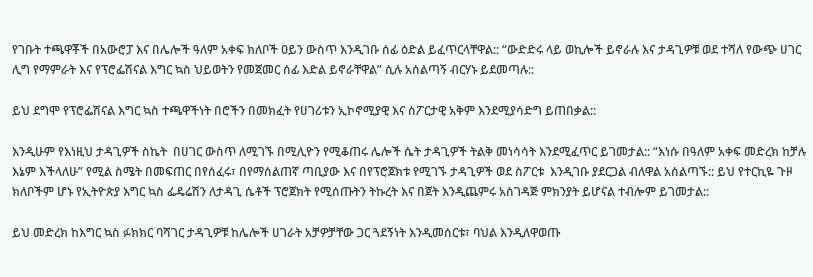የገቡት ተጫዋቾች በአውሮፓ እና በሌሎች ዓለም አቀፍ ክለቦች ዐይን ውስጥ እንዲገቡ ሰፊ ዕድል ይፈጥርላቸዋል:: “ውድድሩ ላይ ወኪሎች ይኖራሉ እና ታዳጊዎቹ ወደ ተሻለ የውጭ ሀገር ሊግ የማምራት እና የፕሮፌሽናል እግር ኳስ ህይወትን የመጀመር ሰፊ እድል ይኖራቸዋል” ሲሉ አሰልጣኝ ብርሃኑ ይደመጣሉ::

ይህ ደግሞ የፕሮፌሽናል እግር ኳስ ተጫዋችነት በሮችን በመክፈት የሀገሪቱን ኢኮኖሚያዊ እና ስፖርታዊ አቅም እንደሚያሳድግ ይጠበቃል::

እንዲሁም የእነዚህ ታዳጊዎች ስኬት  በሀገር ውስጥ ለሚገኙ በሚሊዮን የሚቆጠሩ ሌሎች ሴት ታዳጊዎች ትልቅ መነሳሳት እንደሚፈጥር ይገመታል:: “እነሱ በዓለም አቀፍ መድረክ ከቻሉ እኔም እችላለሁ” የሚል ስሜት በመፍጠር በየሰፈሩ፣ በየማሰልጠኛ ጣቢያው እና በየፕሮጀክቱ የሚገኙ ታዳጊዎች ወደ ስፖርቱ  እንዲገቡ ያደርጋል ብለዋል አሰልጣኙ:: ይህ የተርኪዬ ጉዞ ክለቦችም ሆኑ የኢትዮጵያ እግር ኳስ ፌዴሬሽን ለታዳጊ ሴቶች ፕሮጀክት የሚሰጡትን ትኩረት እና በጀት እንዲጨምሩ አስገዳጅ ምክንያት ይሆናል ተብሎም ይገመታል::

ይህ መድረክ ከእግር ኳስ ፉክክር ባሻገር ታዳጊዎቹ ከሌሎች ሀገራት አቻዎቻቸው ጋር ጓደኝነት እንዲመሰርቱ፣ ባህል እንዲለዋወጡ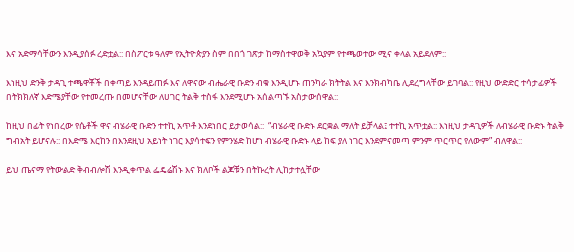እና አድማሳቸውን እንዲያሰፉ ረድቷል:: በስፖርቱ ዓለም የኢትዮጵያን ስም በበጎ ገጽታ ከማስተዋወቅ አኳያም የተጫወተው ሚና ቀላል አይደለም::

እነዚህ ድንቅ ታዳጊ ተጫዋቾች በቀጣይ እንዳይጠፉ እና ለዋናው ብሔራዊ ቡድን ብቁ እንዲሆኑ ጠንካራ ክትትል እና እንክብካቤ ሊደረግላቸው ይገባል:: የዚህ ውድድር ተሳታፊዎች በትክክለኛ እድሜያቸው የተመረጡ በመሆናቸው ለሀገር ትልቅ ተስፋ እንደሚሆኑ አሰልጣኙ አስታውሰዋል::

ከዚህ በፊት የነበረው የሴቶች ዋና ብሄራዊ ቡድን ተተኪ አጥቶ እንደነበር ይታወሳል::  “ብሄራዊ ቡድኑ ደርቋል ማለት ይቻላል፤ ተተኪ አጥቷል:: እነዚህ ታዳጊዎች ለብሄራዊ ቡድኑ ትልቅ ግብአት ይሆናሉ:: በእድሜ እርከን በእንደዚህ አይነት ነገር እያሳተፍን የምንሄድ ከሆነ ብሄራዊ ቡድኑ ላይ ከፍ ያለ ነገር እንደምናመጣ ምንም ጥርጥር የለውም” ብለዋል::

ይህ ጤናማ የትውልድ ቅብብሎሽ እንዲቀጥል ፌዴሬሽኑ እና ክለቦች ልጆቹን በትኩረት ሊከታተሏቸው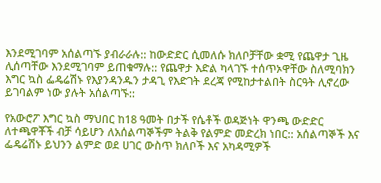እንደሚገባም አሰልጣኙ ያብራራሉ:: ከውድድር ሲመለሱ ክለቦቻቸው ቋሚ የጨዋታ ጊዜ ሊሰጣቸው እንደሚገባም ይጠቁማሉ:: የጨዋታ እድል ካላገኙ ተሰጥኦዋቸው ስለሚባክን እግር ኳስ ፌዴሬሽኑ የእያንዳንዱን ታዳጊ የእድገት ደረጃ የሚከታተልበት ስርዓት ሊኖረው ይገባልም ነው ያሉት አሰልጣኙ::

የአውሮፖ እግር ኳስ ማህበር ከ18 ዓመት በታች የሴቶች ወዳጅነት ዋንጫ ውድድር ለተጫዋቾች ብቻ ሳይሆን ለአሰልጣኞችም ትልቅ የልምድ መድረክ ነበር:: አሰልጣኞች እና ፌዴሬሽኑ ይህንን ልምድ ወደ ሀገር ውስጥ ክለቦች እና አካዳሚዎች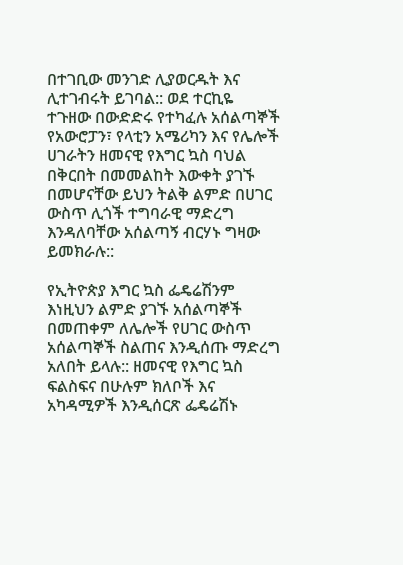በተገቢው መንገድ ሊያወርዱት እና ሊተገብሩት ይገባል:: ወደ ተርኪዬ ተጉዘው በውድድሩ የተካፈሉ አሰልጣኞች የአውሮፓን፣ የላቲን አሜሪካን እና የሌሎች ሀገራትን ዘመናዊ የእግር ኳስ ባህል በቅርበት በመመልከት እውቀት ያገኙ በመሆናቸው ይህን ትልቅ ልምድ በሀገር ውስጥ ሊጎች ተግባራዊ ማድረግ እንዳለባቸው አሰልጣኝ ብርሃኑ ግዛው ይመክራሉ::

የኢትዮጵያ እግር ኳስ ፌዴሬሽንም እነዚህን ልምድ ያገኙ አሰልጣኞች በመጠቀም ለሌሎች የሀገር ውስጥ አሰልጣኞች ስልጠና እንዲሰጡ ማድረግ አለበት ይላሉ:: ዘመናዊ የእግር ኳስ ፍልስፍና በሁሉም ክለቦች እና አካዳሚዎች እንዲሰርጽ ፌዴሬሽኑ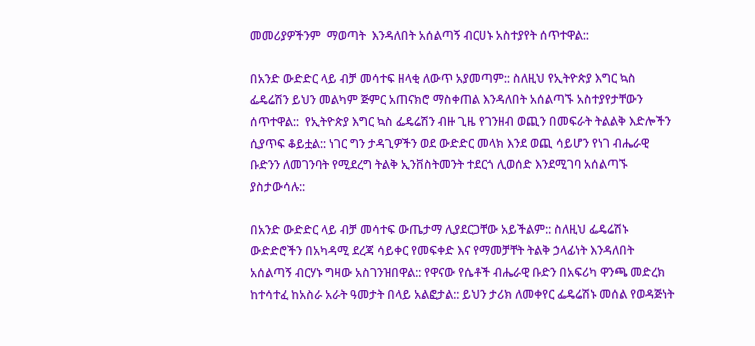መመሪያዎችንም  ማወጣት  እንዳለበት አሰልጣኝ ብርሀኑ አስተያየት ሰጥተዋል::

በአንድ ውድድር ላይ ብቻ መሳተፍ ዘላቂ ለውጥ አያመጣም:: ስለዚህ የኢትዮጵያ እግር ኳስ ፌዴሬሽን ይህን መልካም ጅምር አጠናክሮ ማስቀጠል እንዳለበት አሰልጣኙ አስተያየታቸውን ሰጥተዋል::  የኢትዮጵያ እግር ኳስ ፌዴሬሽን ብዙ ጊዜ የገንዘብ ወጪን በመፍራት ትልልቅ እድሎችን ሲያጥፍ ቆይቷል:: ነገር ግን ታዳጊዎችን ወደ ውድድር መላክ እንደ ወጪ ሳይሆን የነገ ብሔራዊ ቡድንን ለመገንባት የሚደረግ ትልቅ ኢንቨስትመንት ተደርጎ ሊወሰድ እንደሚገባ አሰልጣኙ ያስታውሳሉ::

በአንድ ውድድር ላይ ብቻ መሳተፍ ውጤታማ ሊያደርጋቸው አይችልም:: ስለዚህ ፌዴሬሽኑ ውድድሮችን በአካዳሚ ደረጃ ሳይቀር የመፍቀድ እና የማመቻቸት ትልቅ ኃላፊነት እንዳለበት አሰልጣኝ ብርሃኑ ግዛው አስገንዝበዋል:: የዋናው የሴቶች ብሔራዊ ቡድን በአፍሪካ ዋንጫ መድረክ  ከተሳተፈ ከአስራ አራት ዓመታት በላይ አልፎታል:: ይህን ታሪክ ለመቀየር ፌዴሬሽኑ መሰል የወዳጅነት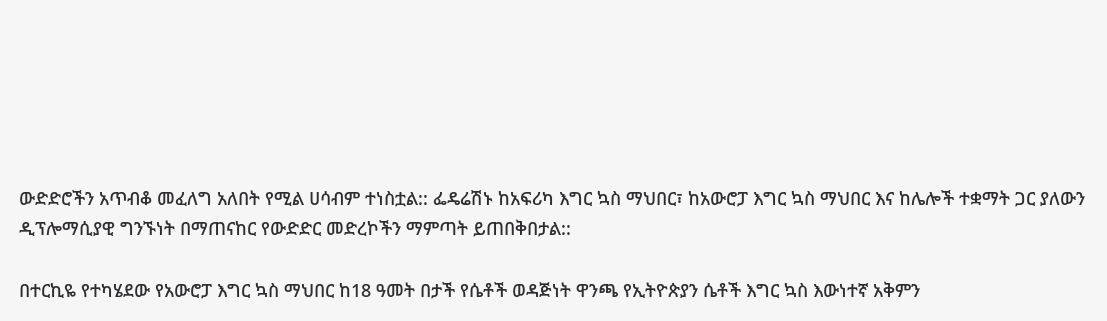ውድድሮችን አጥብቆ መፈለግ አለበት የሚል ሀሳብም ተነስቷል:: ፌዴሬሽኑ ከአፍሪካ እግር ኳስ ማህበር፣ ከአውሮፓ እግር ኳስ ማህበር እና ከሌሎች ተቋማት ጋር ያለውን ዲፕሎማሲያዊ ግንኙነት በማጠናከር የውድድር መድረኮችን ማምጣት ይጠበቅበታል::

በተርኪዬ የተካሄደው የአውሮፓ እግር ኳስ ማህበር ከ18 ዓመት በታች የሴቶች ወዳጅነት ዋንጫ የኢትዮጵያን ሴቶች እግር ኳስ እውነተኛ አቅምን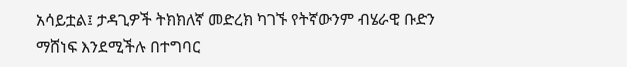አሳይቷል፤ ታዳጊዎች ትክክለኛ መድረክ ካገኙ የትኛውንም ብሄራዊ ቡድን ማሸነፍ እንደሚችሉ በተግባር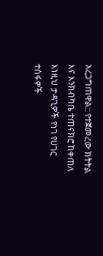አረጋግጠዋል:: የተጀመረው ክትትል እና እንክብካቤ ተጠናክሮ ከቀጠለ እነዚህ ታዳጊዎች የነገ የሀገር ተስፋዎች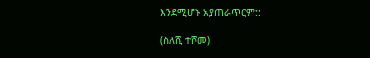እንደሚሆኑ አያጠራጥርም::

(ስለሺ ተሾመ)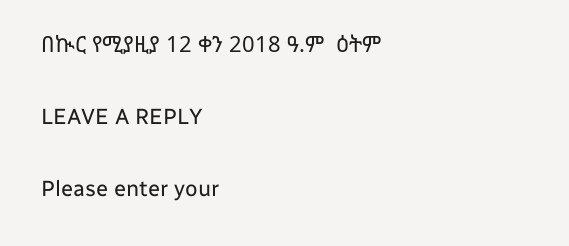በኲር የሚያዚያ 12 ቀን 2018 ዓ.ም  ዕትም

LEAVE A REPLY

Please enter your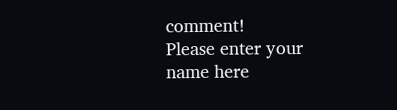comment!
Please enter your name here